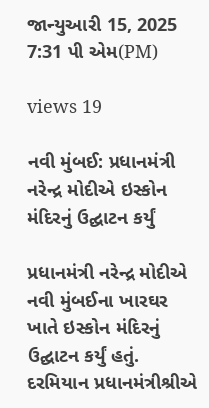જાન્યુઆરી 15, 2025 7:31 પી એમ(PM)

views 19

નવી મુંબઈ: પ્રધાનમંત્રી નરેન્દ્ર મોદીએ ઇસ્કોન મંદિરનું ઉદ્ઘાટન કર્યું

પ્રધાનમંત્રી નરેન્દ્ર મોદીએ નવી મુંબઈના ખારઘર ખાતે ઇસ્કોન મંદિરનું ઉદ્ઘાટન કર્યું હતું. દરમિયાન પ્રધાનમંત્રીશ્રીએ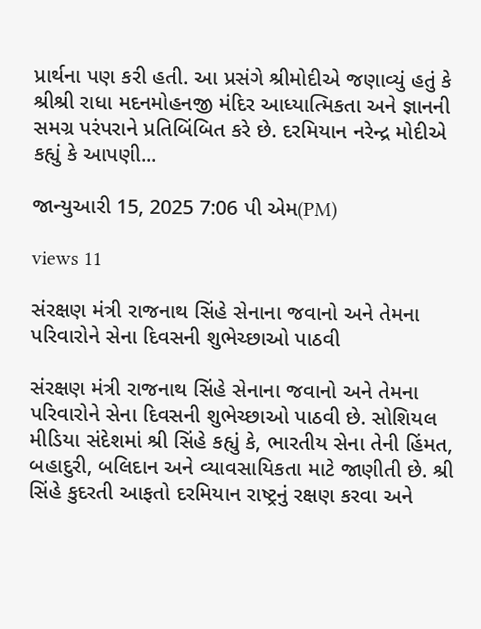પ્રાર્થના પણ કરી હતી. આ પ્રસંગે શ્રીમોદીએ જણાવ્યું હતું કે શ્રીશ્રી રાધા મદનમોહનજી મંદિર આધ્યાત્મિકતા અને જ્ઞાનની સમગ્ર પરંપરાને પ્રતિબિંબિત કરે છે. દરમિયાન નરેન્દ્ર મોદીએ કહ્યું કે આપણી...

જાન્યુઆરી 15, 2025 7:06 પી એમ(PM)

views 11

સંરક્ષણ મંત્રી રાજનાથ સિંહે સેનાના જવાનો અને તેમના પરિવારોને સેના દિવસની શુભેચ્છાઓ પાઠવી

સંરક્ષણ મંત્રી રાજનાથ સિંહે સેનાના જવાનો અને તેમના પરિવારોને સેના દિવસની શુભેચ્છાઓ પાઠવી છે. સોશિયલ મીડિયા સંદેશમાં શ્રી સિંહે કહ્યું કે, ભારતીય સેના તેની હિંમત, બહાદુરી, બલિદાન અને વ્યાવસાયિકતા માટે જાણીતી છે. શ્રી સિંહે કુદરતી આફતો દરમિયાન રાષ્ટ્રનું રક્ષણ કરવા અને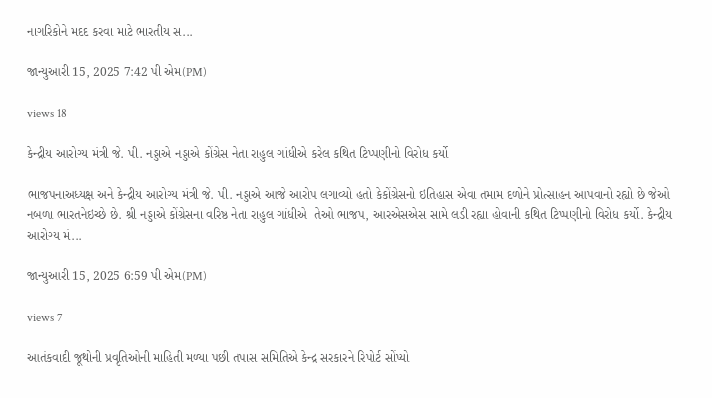નાગરિકોને મદદ કરવા માટે ભારતીય સ...

જાન્યુઆરી 15, 2025 7:42 પી એમ(PM)

views 18

કેન્દ્રીય આરોગ્ય મંત્રી જે. પી. નડ્ડાએ નડ્ડાએ કોંગ્રેસ નેતા રાહુલ ગાંધીએ કરેલ કથિત ટિપ્પણીનો વિરોધ કર્યો

ભાજપનાઅધ્યક્ષ અને કેન્દ્રીય આરોગ્ય મંત્રી જે. પી. નડ્ડાએ આજે આરોપ લગાવ્યો હતો કેકોંગ્રેસનો ઇતિહાસ એવા તમામ દળોને પ્રોત્સાહન આપવાનો રહ્યો છે જેઓ નબળા ભારતનેઇચ્છે છે. શ્રી નડ્ડાએ કોંગ્રેસના વરિષ્ઠ નેતા રાહુલ ગાંધીએ  તેઓ ભાજપ, આરએસએસ સામે લડી રહ્યા હોવાની કથિત ટિપ્પણીનો વિરોધ કર્યો. કેન્દ્રીય આરોગ્ય મં...

જાન્યુઆરી 15, 2025 6:59 પી એમ(PM)

views 7

આતંકવાદી જૂથોની પ્રવૃતિઓની માહિતી મળ્યા પછી તપાસ સમિતિએ કેન્દ્ર સરકારને રિપોર્ટ સોંપ્યો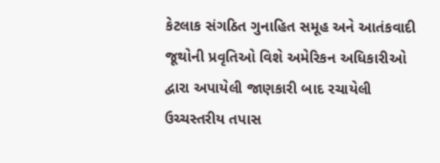કેટલાક સંગઠિત ગુનાહિત સમૂહ અને આતંકવાદી જૂથોની પ્રવૃતિઓ વિશે અમેરિકન અધિકારીઓ દ્વારા અપાયેલી જાણકારી બાદ રચાયેલી ઉચ્ચસ્તરીય તપાસ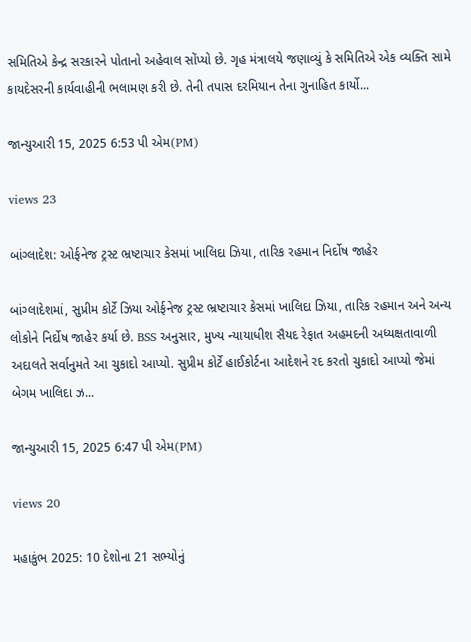સમિતિએ કેન્દ્ર સરકારને પોતાનો અહેવાલ સોંપ્યો છે. ગૃહ મંત્રાલયે જણાવ્યું કે સમિતિએ એક વ્યક્તિ સામે કાયદેસરની કાર્યવાહીની ભલામણ કરી છે. તેની તપાસ દરમિયાન તેના ગુનાહિત કાર્યો...

જાન્યુઆરી 15, 2025 6:53 પી એમ(PM)

views 23

બાંગ્લાદેશ: ઓર્ફનેજ ટ્રસ્ટ ભ્રષ્ટાચાર કેસમાં ખાલિદા ઝિયા, તારિક રહમાન નિર્દોષ જાહેર

બાંગ્લાદેશમાં, સુપ્રીમ કોર્ટે ઝિયા ઓર્ફનેજ ટ્રસ્ટ ભ્રષ્ટાચાર કેસમાં ખાલિદા ઝિયા, તારિક રહમાન અને અન્ય લોકોને નિર્દોષ જાહેર કર્યા છે. BSS અનુસાર, મુખ્ય ન્યાયાધીશ સૈયદ રેફાત અહમદની અધ્યક્ષતાવાળી અદાલતે સર્વાનુમતે આ ચુકાદો આપ્યો. સુપ્રીમ કોર્ટે હાઈકોર્ટના આદેશને રદ કરતો ચુકાદો આપ્યો જેમાં બેગમ ખાલિદા ઝ...

જાન્યુઆરી 15, 2025 6:47 પી એમ(PM)

views 20

મહાકુંભ 2025: 10 દેશોના 21 સભ્યોનું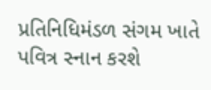પ્રતિનિધિમંડળ સંગમ ખાતે પવિત્ર સ્નાન કરશે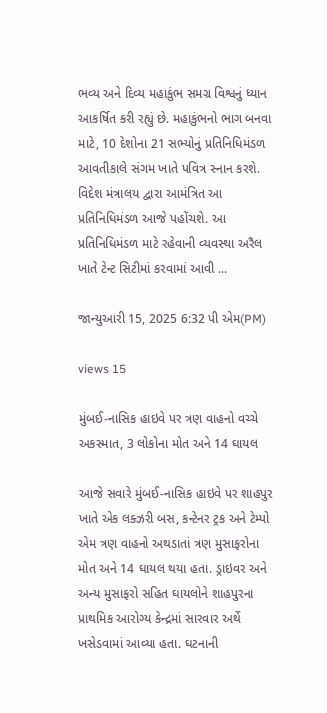ભવ્ય અને દિવ્ય મહાકુંભ સમગ્ર વિશ્વનું ધ્યાન આકર્ષિત કરી રહ્યું છે. મહાકુંભનો ભાગ બનવા માટે, 10 દેશોના 21 સભ્યોનું પ્રતિનિધિમંડળ આવતીકાલે સંગમ ખાતે પવિત્ર સ્નાન કરશે. વિદેશ મંત્રાલય દ્વારા આમંત્રિત આ પ્રતિનિધિમંડળ આજે પહોંચશે. આ પ્રતિનિધિમંડળ માટે રહેવાની વ્યવસ્થા અરૈલ ખાતે ટેન્ટ સિટીમાં કરવામાં આવી ...

જાન્યુઆરી 15, 2025 6:32 પી એમ(PM)

views 15

મુંબઈ-નાસિક હાઇવે પર ત્રણ વાહનો વચ્ચે અકસ્માત, 3 લોકોના મોત અને 14 ઘાયલ

આજે સવારે મુંબઈ-નાસિક હાઇવે પર શાહપુર ખાતે એક લક્ઝરી બસ, કન્ટેનર ટ્રક અને ટેમ્પો એમ ત્રણ વાહનો અથડાતાં ત્રણ મુસાફરોના મોત અને 14 ઘાયલ થયા હતા. ડ્રાઇવર અને અન્ય મુસાફરો સહિત ઘાયલોને શાહપુરના પ્રાથમિક આરોગ્ય કેન્દ્રમાં સારવાર અર્થે ખસેડવામાં આવ્યા હતા. ઘટનાની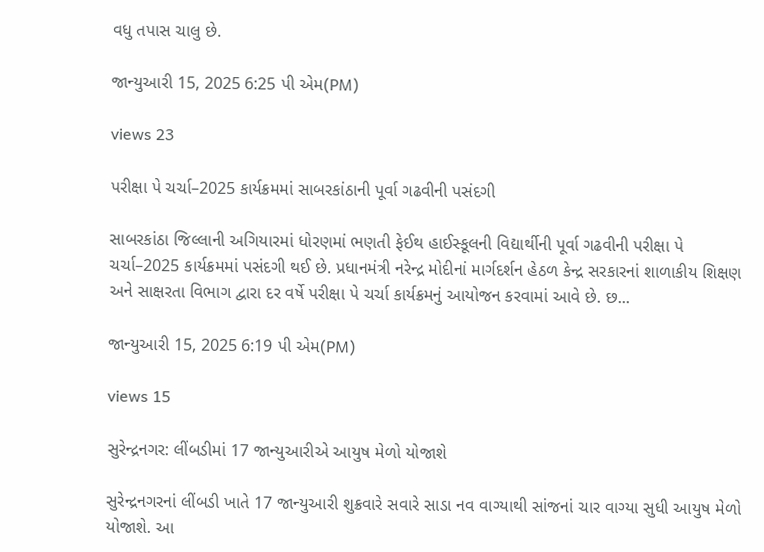વધુ તપાસ ચાલુ છે.

જાન્યુઆરી 15, 2025 6:25 પી એમ(PM)

views 23

પરીક્ષા પે ચર્ચા–2025 કાર્યક્રમમાં સાબરકાંઠાની પૂર્વા ગઢવીની પસંદગી

સાબરકાંઠા જિલ્લાની અગિયારમાં ધોરણમાં ભણતી ફેઈથ હાઈસ્કૂલની વિદ્યાર્થીની પૂર્વા ગઢવીની પરીક્ષા પે ચર્ચા–2025 કાર્યક્રમમાં પસંદગી થઈ છે. પ્રધાનમંત્રી નરેન્દ્ર મોદીનાં માર્ગદર્શન હેઠળ કેન્દ્ર સરકારનાં શાળાકીય શિક્ષણ અને સાક્ષરતા વિભાગ દ્વારા દર વર્ષે પરીક્ષા પે ચર્ચા કાર્યક્રમનું આયોજન કરવામાં આવે છે. છ...

જાન્યુઆરી 15, 2025 6:19 પી એમ(PM)

views 15

સુરેન્દ્રનગર: લીંબડીમાં 17 જાન્યુઆરીએ આયુષ મેળો યોજાશે

સુરેન્દ્રનગરનાં લીંબડી ખાતે 17 જાન્યુઆરી શુક્રવારે સવારે સાડા નવ વાગ્યાથી સાંજનાં ચાર વાગ્યા સુધી આયુષ મેળો યોજાશે. આ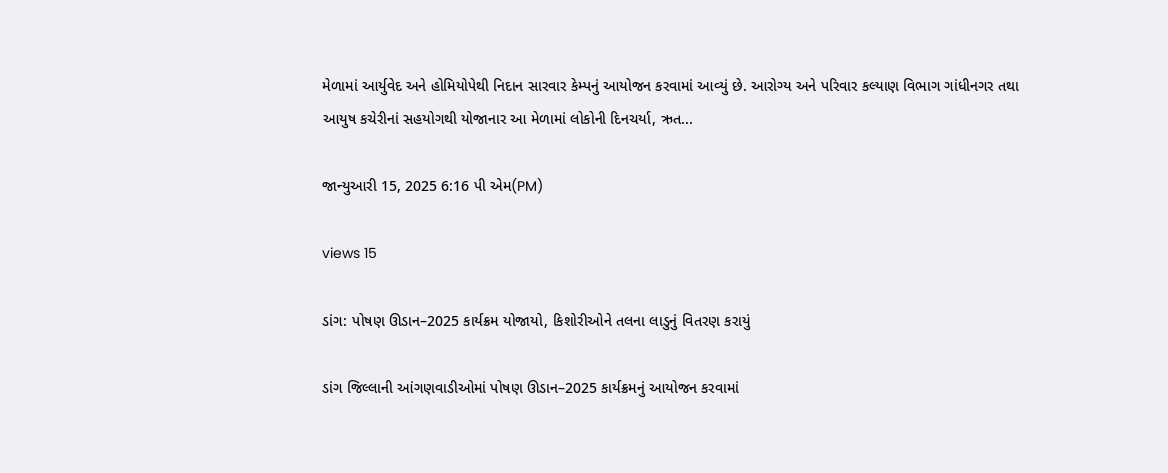મેળામાં આર્યુવેદ અને હોમિયોપેથી નિદાન સારવાર કેમ્પનું આયોજન કરવામાં આવ્યું છે. આરોગ્ય અને પરિવાર કલ્યાણ વિભાગ ગાંધીનગર તથા આયુષ કચેરીનાં સહયોગથી યોજાનાર આ મેળામાં લોકોની દિનચર્યા, ઋત...

જાન્યુઆરી 15, 2025 6:16 પી એમ(PM)

views 15

ડાંગ: પોષણ ઊડાન–2025 કાર્યક્રમ યોજાયો, કિશોરીઓને તલના લાડુનું વિતરણ કરાયું

ડાંગ જિલ્લાની આંગણવાડીઓમાં પોષણ ઊડાન–2025 કાર્યક્રમનું આયોજન કરવામાં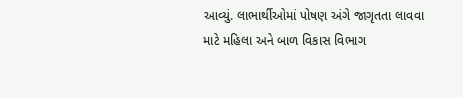આવ્યું. લાભાર્થીઓમાં પોષણ અંગે જાગૃતતા લાવવા માટે મહિલા અને બાળ વિકાસ વિભાગ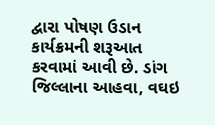દ્વારા પોષણ ઉડાન કાર્યક્રમની શરૂઆત કરવામાં આવી છે. ડાંગ જિલ્લાના આહવા, વઘઇ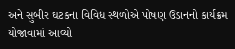અને સુબીર ઘટકના વિવિધ સ્થળોએ પોષણ ઉડાનનો કાર્યક્રમ યોજાવામાં આવ્યો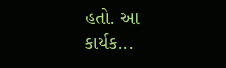હતો. આ કાર્યક...